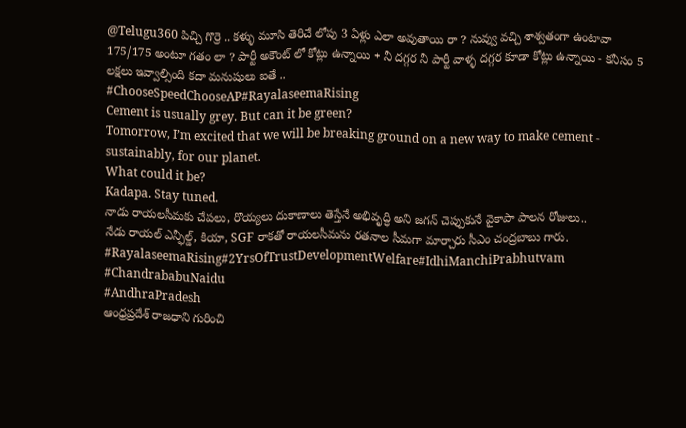@Telugu360 పిచ్చి గొర్రె .. కళ్ళు మూసి తెరిచే లోపు 3 ఏళ్లు ఎలా అవుతాయి రా ? నువ్వు వచ్చి శాశ్వతంగా ఉంటావా 175/175 అంటూ గతం లా ? పార్టీ అకౌంట్ లో కోట్లు ఉన్నాయి + నీ దగ్గర నీ పార్టీ వాళ్ళ దగ్గర కూడా కోట్లు ఉన్నాయి - కనీసం 5 లక్షలు ఇవ్వాల్సింది కదా మనుషులు ఐతే ..
#ChooseSpeedChooseAP#RayalaseemaRising
Cement is usually grey. But can it be green?
Tomorrow, I’m excited that we will be breaking ground on a new way to make cement - sustainably, for our planet.
What could it be?
Kadapa. Stay tuned.
నాడు రాయలసీమకు చేపలు, రొయ్యలు దుకాణాలు తెస్తేనే అభివృద్ధి అని జగన్ చెప్పుకునే వైకాపా పాలన రోజులు..
నేడు రాయల్ ఎన్ఫీల్డ్, కియా, SGF రాకతో రాయలసీమను రతనాల సీమగా మార్చారు సీఎం చంద్రబాబు గారు.
#RayalaseemaRising#2YrsOfTrustDevelopmentWelfare#IdhiManchiPrabhutvam
#ChandrababuNaidu
#AndhraPradesh
ఆంధ్రప్రదేశ్ రాజధాని గురించి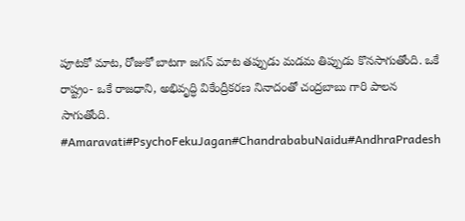పూటకో మాట, రోజుకో బాటగా జగన్ మాట తప్పుడు మడమ తిప్పుడు కొనసాగుతోంది. ఒకే రాష్ట్రం- ఒకే రాజధాని, అభివృద్ధి వికేంద్రీకరణ నినాదంతో చంద్రబాబు గారి పాలన సాగుతోంది.
#Amaravati#PsychoFekuJagan#ChandrababuNaidu#AndhraPradesh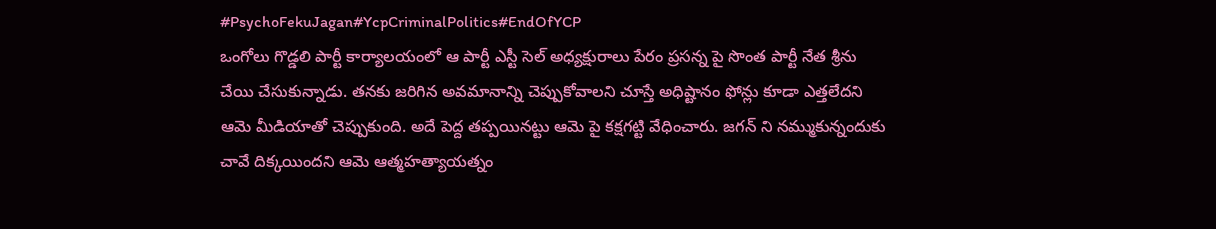#PsychoFekuJagan#YcpCriminalPolitics#EndOfYCP
ఒంగోలు గొడ్డలి పార్టీ కార్యాలయంలో ఆ పార్టీ ఎస్టీ సెల్ అధ్యక్షురాలు పేరం ప్రసన్న పై సొంత పార్టీ నేత శ్రీను చేయి చేసుకున్నాడు. తనకు జరిగిన అవమానాన్ని చెప్పుకోవాలని చూస్తే అధిష్టానం ఫోన్లు కూడా ఎత్తలేదని ఆమె మీడియాతో చెప్పుకుంది. అదే పెద్ద తప్పయినట్టు ఆమె పై కక్షగట్టి వేధించారు. జగన్ ని నమ్ముకున్నందుకు చావే దిక్కయిందని ఆమె ఆత్మహత్యాయత్నం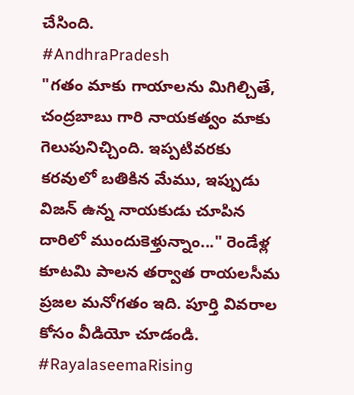చేసింది.
#AndhraPradesh
"గతం మాకు గాయాలను మిగిల్చితే, చంద్రబాబు గారి నాయకత్వం మాకు గెలుపునిచ్చింది. ఇప్పటివరకు కరవులో బతికిన మేము, ఇప్పుడు విజన్ ఉన్న నాయకుడు చూపిన దారిలో ముందుకెళ్తున్నాం..." రెండేళ్ల కూటమి పాలన తర్వాత రాయలసీమ ప్రజల మనోగతం ఇది. పూర్తి వివరాల కోసం వీడియో చూడండి.
#RayalaseemaRising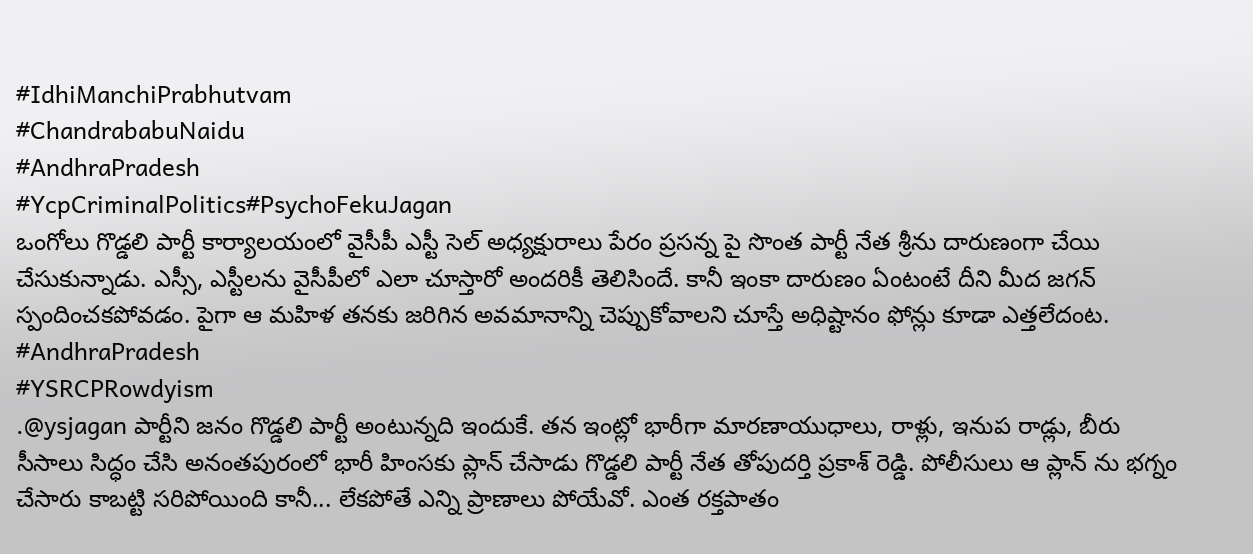#IdhiManchiPrabhutvam
#ChandrababuNaidu
#AndhraPradesh
#YcpCriminalPolitics#PsychoFekuJagan
ఒంగోలు గొడ్డలి పార్టీ కార్యాలయంలో వైసీపీ ఎస్టీ సెల్ అధ్యక్షురాలు పేరం ప్రసన్న పై సొంత పార్టీ నేత శ్రీను దారుణంగా చేయి చేసుకున్నాడు. ఎస్సీ, ఎస్టీలను వైసీపీలో ఎలా చూస్తారో అందరికీ తెలిసిందే. కానీ ఇంకా దారుణం ఏంటంటే దీని మీద జగన్ స్పందించకపోవడం. పైగా ఆ మహిళ తనకు జరిగిన అవమానాన్ని చెప్పుకోవాలని చూస్తే అధిష్టానం ఫోన్లు కూడా ఎత్తలేదంట.
#AndhraPradesh
#YSRCPRowdyism
.@ysjagan పార్టీని జనం గొడ్డలి పార్టీ అంటున్నది ఇందుకే. తన ఇంట్లో భారీగా మారణాయుధాలు, రాళ్లు, ఇనుప రాడ్లు, బీరు సీసాలు సిద్ధం చేసి అనంతపురంలో భారీ హింసకు ప్లాన్ చేసాడు గొడ్డలి పార్టీ నేత తోపుదర్తి ప్రకాశ్ రెడ్డి. పోలీసులు ఆ ప్లాన్ ను భగ్నం చేసారు కాబట్టి సరిపోయింది కానీ... లేకపోతే ఎన్ని ప్రాణాలు పోయేవో. ఎంత రక్తపాతం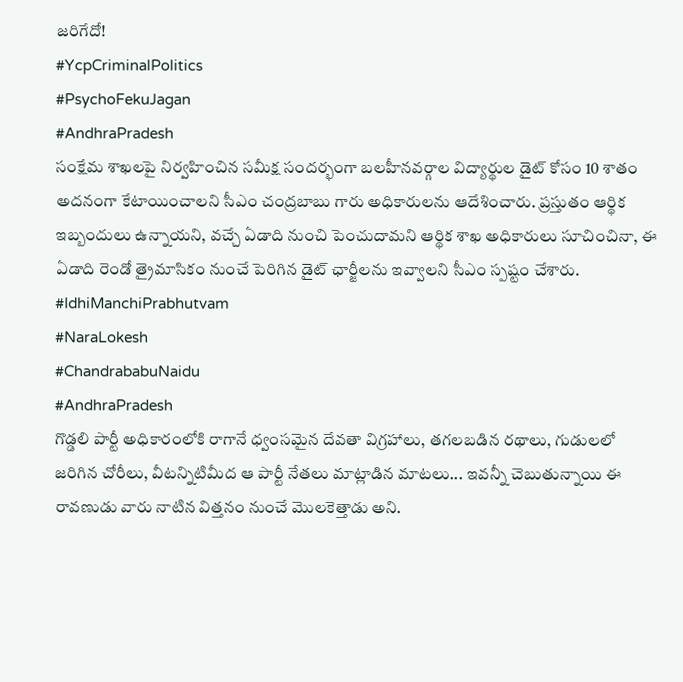జరిగేదో!
#YcpCriminalPolitics
#PsychoFekuJagan
#AndhraPradesh
సంక్షేమ శాఖలపై నిర్వహించిన సమీక్ష సందర్భంగా బలహీనవర్గాల విద్యార్థుల డైట్ కోసం 10 శాతం అదనంగా కేటాయించాలని సీఎం చంద్రబాబు గారు అధికారులను ఆదేశించారు. ప్రస్తుతం ఆర్థిక ఇబ్బందులు ఉన్నాయని, వచ్చే ఏడాది నుంచి పెంచుదామని ఆర్థిక శాఖ అధికారులు సూచించినా, ఈ ఏడాది రెండో త్రైమాసికం నుంచే పెరిగిన డైట్ ఛార్జీలను ఇవ్వాలని సీఎం స్పష్టం చేశారు.
#IdhiManchiPrabhutvam
#NaraLokesh
#ChandrababuNaidu
#AndhraPradesh
గొడ్డలి పార్టీ అధికారంలోకి రాగానే ధ్వంసమైన దేవతా విగ్రహాలు, తగలబడిన రథాలు, గుడులలో జరిగిన చోరీలు, వీటన్నిటిమీద ఆ పార్టీ నేతలు మాట్లాడిన మాటలు... ఇవన్నీ చెబుతున్నాయి ఈ రావణుడు వారు నాటిన విత్తనం నుంచే మొలకెత్తాడు అని.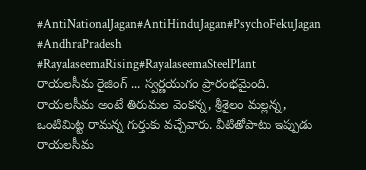#AntiNationalJagan#AntiHinduJagan#PsychoFekuJagan
#AndhraPradesh
#RayalaseemaRising#RayalaseemaSteelPlant
రాయలసీమ రైజింగ్ ... స్వర్ణయుగం ప్రారంభమైంది.
రాయలసీమ అంటే తిరుమల వెంకన్న, శ్రీశైలం మల్లన్న, ఒంటిమిట్ట రామన్న గుర్తుకు వచ్చేవారు. వీటితోపాటు ఇప్పుడు రాయలసీమ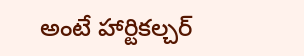అంటే హార్టికల్చర్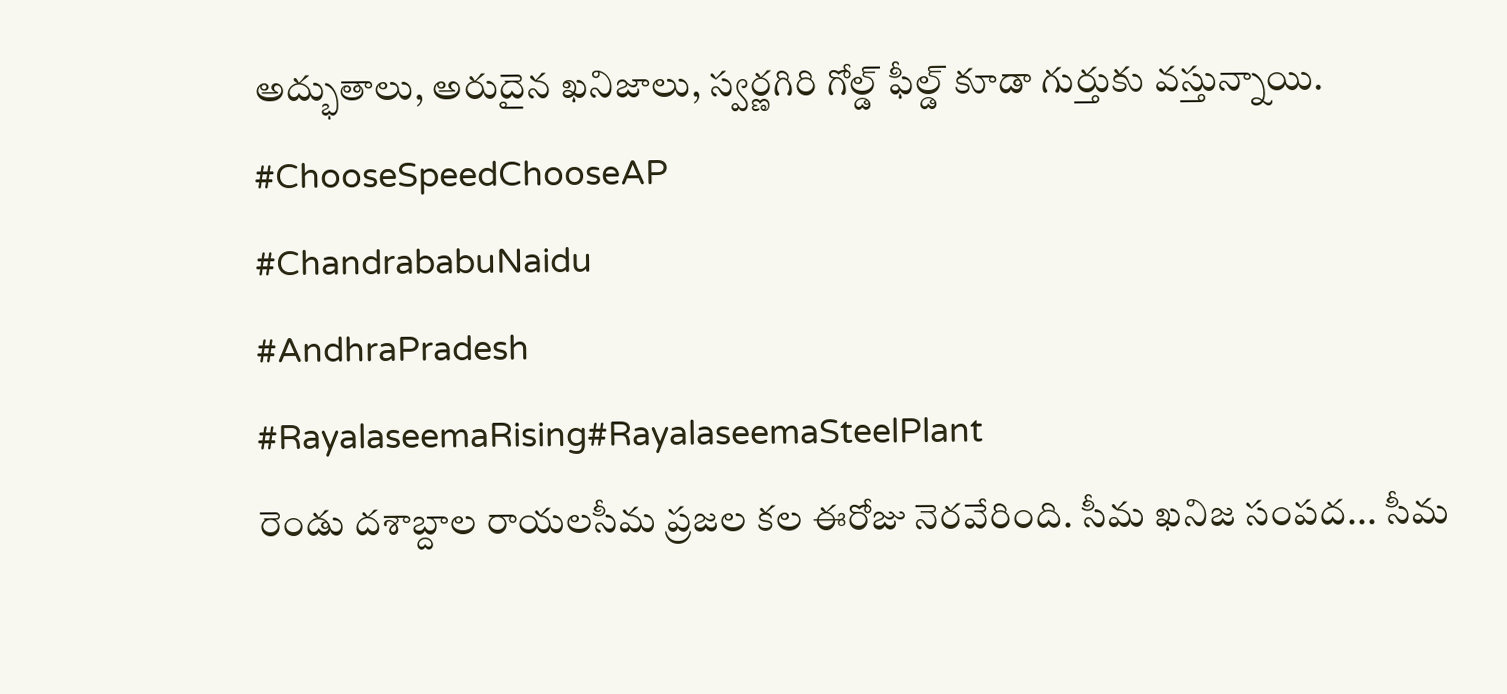అద్భుతాలు, అరుదైన ఖనిజాలు, స్వర్ణగిరి గోల్డ్ ఫీల్డ్ కూడా గుర్తుకు వస్తున్నాయి.
#ChooseSpeedChooseAP
#ChandrababuNaidu
#AndhraPradesh
#RayalaseemaRising#RayalaseemaSteelPlant
రెండు దశాబ్దాల రాయలసీమ ప్రజల కల ఈరోజు నెరవేరింది. సీమ ఖనిజ సంపద... సీమ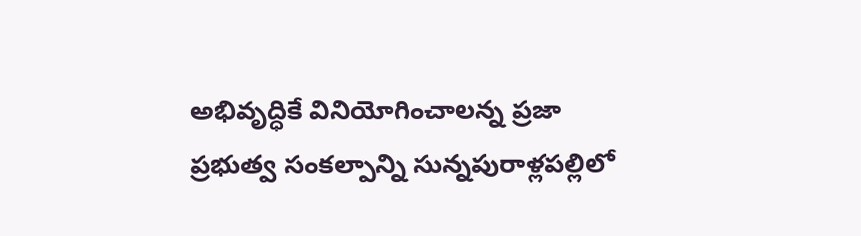అభివృద్ధికే వినియోగించాలన్న ప్రజా ప్రభుత్వ సంకల్పాన్ని సున్నపురాళ్లపల్లిలో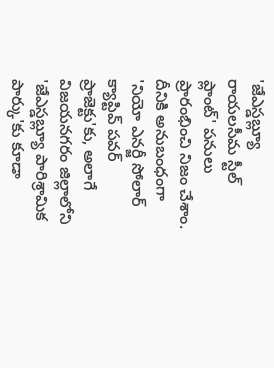'జేఎస్డబ్ల్యూ రాయలసీమ స్టీల్ ప్లాంట్' పనులు ప్రారంభించి నిజం చేశాం. దీనికి అనుబంధంగా 'నియో ఎనర్జీ సోలార్ క్యాప్టివ్ పవర్ ప్రాజెక్టు'కు, అలాగే విజయనగరం జిల్లాలోని 'జేఎస్డబ్ల్యూ పారిశ్రామిక పార్కు'కు కూడా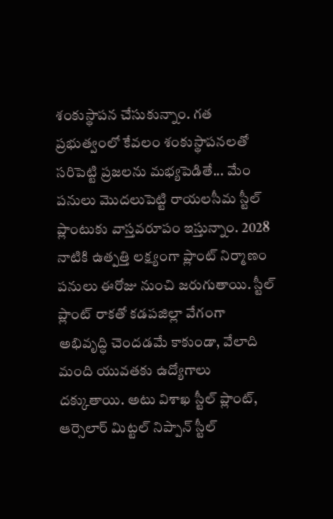శంకుస్థాపన చేసుకున్నాం. గత ప్రభుత్వంలో కేవలం శంకుస్థాపనలతో సరిపెట్టి ప్రజలను మభ్యపెడితే... మేం పనులు మొదలుపెట్టి రాయలసీమ స్టీల్ ప్లాంటుకు వాస్తవరూపం ఇస్తున్నాం. 2028 నాటికి ఉత్పత్తి లక్ష్యంగా ప్లాంట్ నిర్మాణం పనులు ఈరోజు నుంచి జరుగుతాయి. స్టీల్ ప్లాంట్ రాకతో కడపజిల్లా వేగంగా అభివృద్ధి చెందడమే కాకుండా, వేలాది మంది యువతకు ఉద్యోగాలు దక్కుతాయి. అటు విశాఖ స్టీల్ ప్లాంట్, ఆర్సెలార్ మిట్టల్ నిప్పాన్ స్టీల్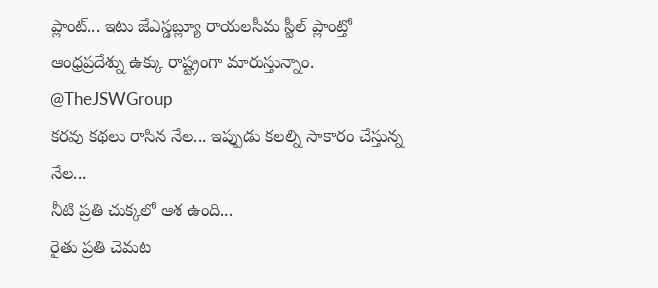ప్లాంట్... ఇటు జేఎస్డబ్ల్యూ రాయలసీమ స్టీల్ ప్లాంట్తో ఆంధ్రప్రదేశ్ను ఉక్కు రాష్ట్రంగా మారుస్తున్నాం.
@TheJSWGroup
కరవు కథలు రాసిన నేల... ఇప్పుడు కలల్ని సాకారం చేస్తున్న నేల...
నీటి ప్రతి చుక్కలో ఆశ ఉంది...
రైతు ప్రతి చెమట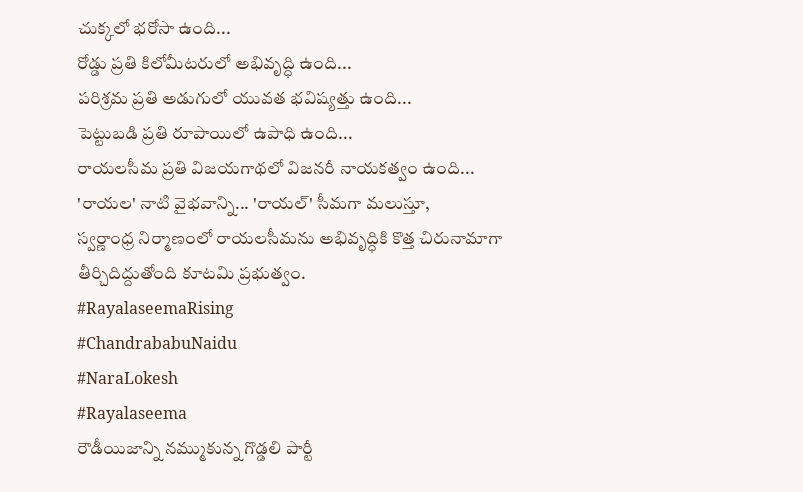చుక్కలో భరోసా ఉంది...
రోడ్డు ప్రతి కిలోమీటరులో అభివృద్ధి ఉంది...
పరిశ్రమ ప్రతి అడుగులో యువత భవిష్యత్తు ఉంది...
పెట్టుబడి ప్రతి రూపాయిలో ఉపాధి ఉంది...
రాయలసీమ ప్రతి విజయగాథలో విజనరీ నాయకత్వం ఉంది...
'రాయల' నాటి వైభవాన్ని... 'రాయల్' సీమగా మలుస్తూ,
స్వర్ణాంధ్ర నిర్మాణంలో రాయలసీమను అభివృద్ధికి కొత్త చిరునామాగా తీర్చిదిద్దుతోంది కూటమి ప్రభుత్వం.
#RayalaseemaRising
#ChandrababuNaidu
#NaraLokesh
#Rayalaseema
రౌడీయిజాన్ని నమ్ముకున్న గొడ్డలి పార్టీ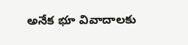అనేక భూ వివాదాలకు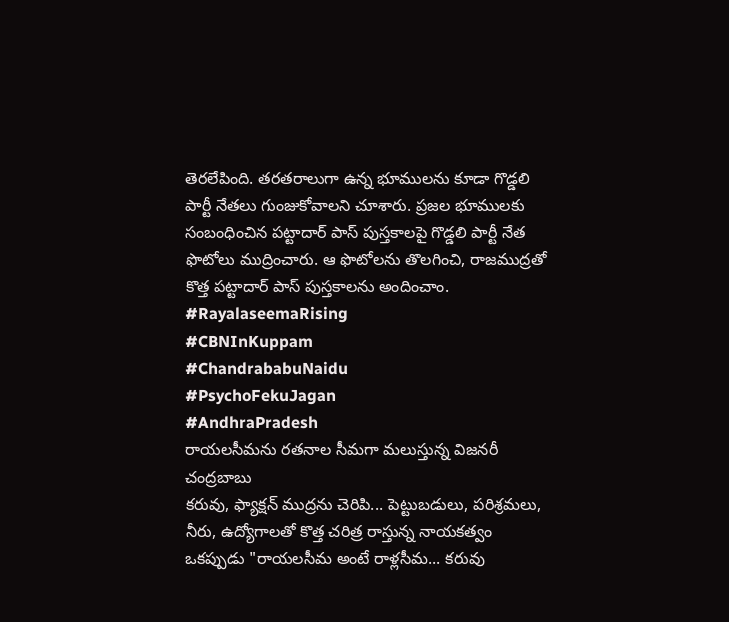తెరలేపింది. తరతరాలుగా ఉన్న భూములను కూడా గొడ్డలి పార్టీ నేతలు గుంజుకోవాలని చూశారు. ప్రజల భూములకు సంబంధించిన పట్టాదార్ పాస్ పుస్తకాలపై గొడ్డలి పార్టీ నేత ఫొటోలు ముద్రించారు. ఆ ఫొటోలను తొలగించి, రాజముద్రతో కొత్త పట్టాదార్ పాస్ పుస్తకాలను అందించాం.
#RayalaseemaRising
#CBNInKuppam
#ChandrababuNaidu
#PsychoFekuJagan
#AndhraPradesh
రాయలసీమను రతనాల సీమగా మలుస్తున్న విజనరీ చంద్రబాబు
కరువు, ఫ్యాక్షన్ ముద్రను చెరిపి... పెట్టుబడులు, పరిశ్రమలు, నీరు, ఉద్యోగాలతో కొత్త చరిత్ర రాస్తున్న నాయకత్వం
ఒకప్పుడు "రాయలసీమ అంటే రాళ్లసీమ... కరువు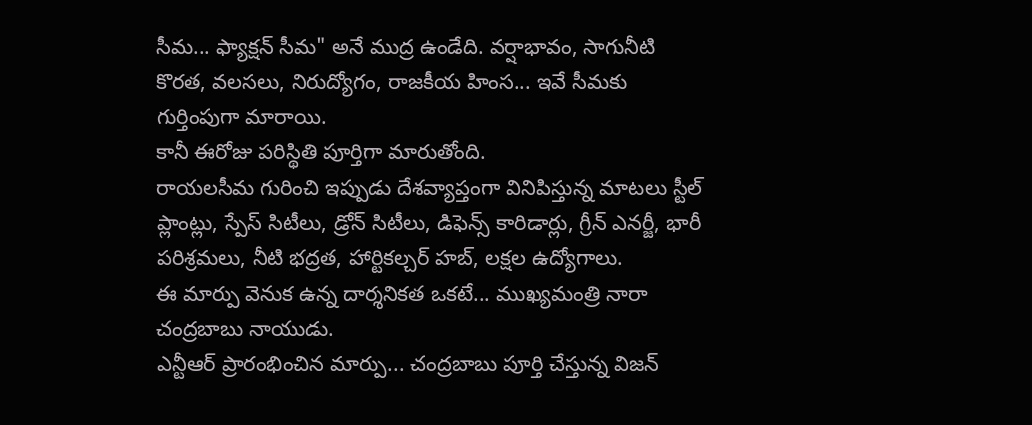సీమ... ఫ్యాక్షన్ సీమ" అనే ముద్ర ఉండేది. వర్షాభావం, సాగునీటి కొరత, వలసలు, నిరుద్యోగం, రాజకీయ హింస... ఇవే సీమకు గుర్తింపుగా మారాయి.
కానీ ఈరోజు పరిస్థితి పూర్తిగా మారుతోంది.
రాయలసీమ గురించి ఇప్పుడు దేశవ్యాప్తంగా వినిపిస్తున్న మాటలు స్టీల్ ప్లాంట్లు, స్పేస్ సిటీలు, డ్రోన్ సిటీలు, డిఫెన్స్ కారిడార్లు, గ్రీన్ ఎనర్జీ, భారీ పరిశ్రమలు, నీటి భద్రత, హార్టికల్చర్ హబ్, లక్షల ఉద్యోగాలు.
ఈ మార్పు వెనుక ఉన్న దార్శనికత ఒకటే... ముఖ్యమంత్రి నారా చంద్రబాబు నాయుడు.
ఎన్టీఆర్ ప్రారంభించిన మార్పు... చంద్రబాబు పూర్తి చేస్తున్న విజన్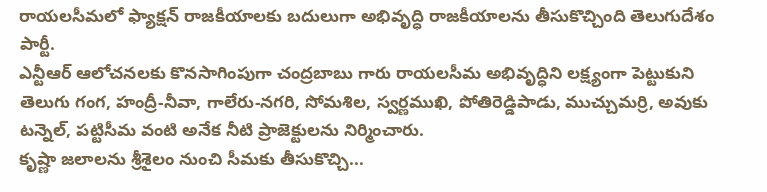రాయలసీమలో ఫ్యాక్షన్ రాజకీయాలకు బదులుగా అభివృద్ధి రాజకీయాలను తీసుకొచ్చింది తెలుగుదేశం పార్టీ.
ఎన్టీఆర్ ఆలోచనలకు కొనసాగింపుగా చంద్రబాబు గారు రాయలసీమ అభివృద్ధిని లక్ష్యంగా పెట్టుకుని తెలుగు గంగ, హంద్రీ-నీవా, గాలేరు-నగరి, సోమశిల, స్వర్ణముఖి, పోతిరెడ్డిపాడు, ముచ్చుమర్రి, అవుకు టన్నెల్, పట్టిసీమ వంటి అనేక నీటి ప్రాజెక్టులను నిర్మించారు.
కృష్ణా జలాలను శ్రీశైలం నుంచి సీమకు తీసుకొచ్చి...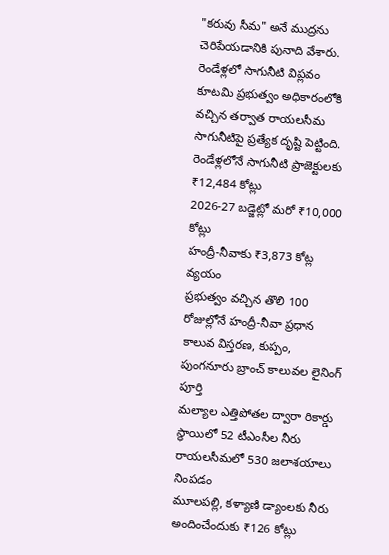"కరువు సీమ" అనే ముద్రను చెరిపేయడానికి పునాది వేశారు.
రెండేళ్లలో సాగునీటి విప్లవం
కూటమి ప్రభుత్వం అధికారంలోకి వచ్చిన తర్వాత రాయలసీమ సాగునీటిపై ప్రత్యేక దృష్టి పెట్టింది.
రెండేళ్లలోనే సాగునీటి ప్రాజెక్టులకు ₹12,484 కోట్లు
2026-27 బడ్జెట్లో మరో ₹10,000 కోట్లు
హంద్రీ-నీవాకు ₹3,873 కోట్ల వ్యయం
ప్రభుత్వం వచ్చిన తొలి 100 రోజుల్లోనే హంద్రీ-నీవా ప్రధాన కాలువ విస్తరణ, కుప్పం, పుంగనూరు బ్రాంచ్ కాలువల లైనింగ్ పూర్తి
మల్యాల ఎత్తిపోతల ద్వారా రికార్డు స్థాయిలో 52 టీఎంసీల నీరు
రాయలసీమలో 530 జలాశయాలు నింపడం
మూలపల్లి, కళ్యాణి డ్యాంలకు నీరు అందించేందుకు ₹126 కోట్లు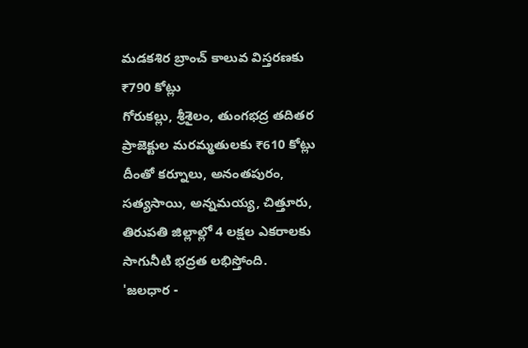మడకశిర బ్రాంచ్ కాలువ విస్తరణకు ₹790 కోట్లు
గోరుకల్లు, శ్రీశైలం, తుంగభద్ర తదితర ప్రాజెక్టుల మరమ్మతులకు ₹610 కోట్లు
దీంతో కర్నూలు, అనంతపురం, సత్యసాయి, అన్నమయ్య, చిత్తూరు, తిరుపతి జిల్లాల్లో 4 లక్షల ఎకరాలకు సాగునీటి భద్రత లభిస్తోంది.
'జలధార -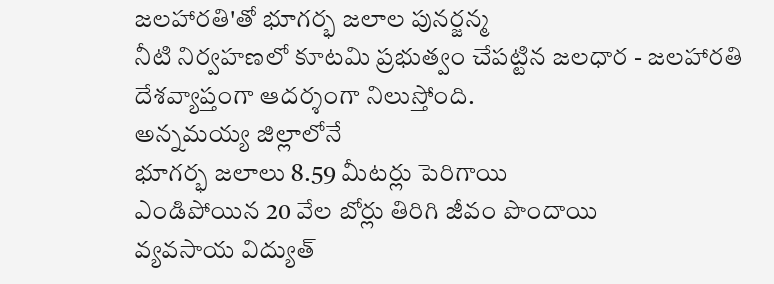జలహారతి'తో భూగర్భ జలాల పునర్జన్మ
నీటి నిర్వహణలో కూటమి ప్రభుత్వం చేపట్టిన జలధార - జలహారతి దేశవ్యాప్తంగా ఆదర్శంగా నిలుస్తోంది.
అన్నమయ్య జిల్లాలోనే
భూగర్భ జలాలు 8.59 మీటర్లు పెరిగాయి
ఎండిపోయిన 20 వేల బోర్లు తిరిగి జీవం పొందాయి
వ్యవసాయ విద్యుత్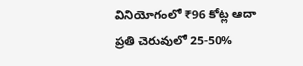వినియోగంలో ₹96 కోట్ల ఆదా
ప్రతి చెరువులో 25-50%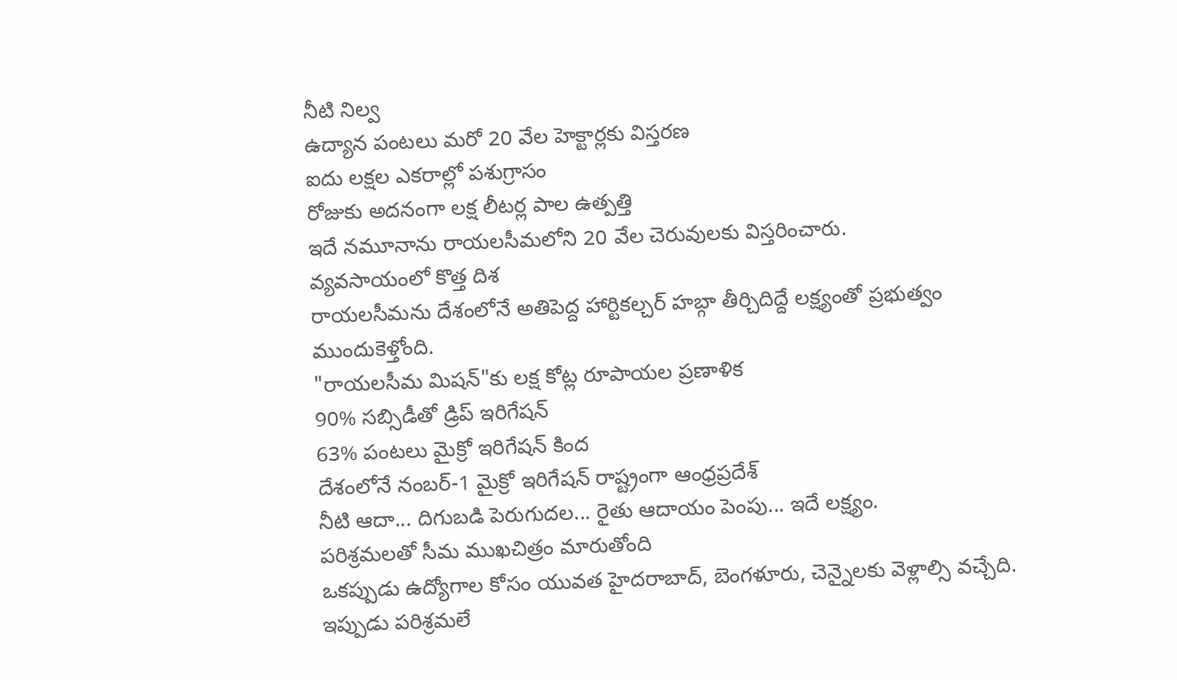నీటి నిల్వ
ఉద్యాన పంటలు మరో 20 వేల హెక్టార్లకు విస్తరణ
ఐదు లక్షల ఎకరాల్లో పశుగ్రాసం
రోజుకు అదనంగా లక్ష లీటర్ల పాల ఉత్పత్తి
ఇదే నమూనాను రాయలసీమలోని 20 వేల చెరువులకు విస్తరించారు.
వ్యవసాయంలో కొత్త దిశ
రాయలసీమను దేశంలోనే అతిపెద్ద హార్టికల్చర్ హబ్గా తీర్చిదిద్దే లక్ష్యంతో ప్రభుత్వం ముందుకెళ్తోంది.
"రాయలసీమ మిషన్"కు లక్ష కోట్ల రూపాయల ప్రణాళిక
90% సబ్సిడీతో డ్రిప్ ఇరిగేషన్
63% పంటలు మైక్రో ఇరిగేషన్ కింద
దేశంలోనే నంబర్-1 మైక్రో ఇరిగేషన్ రాష్ట్రంగా ఆంధ్రప్రదేశ్
నీటి ఆదా... దిగుబడి పెరుగుదల... రైతు ఆదాయం పెంపు... ఇదే లక్ష్యం.
పరిశ్రమలతో సీమ ముఖచిత్రం మారుతోంది
ఒకప్పుడు ఉద్యోగాల కోసం యువత హైదరాబాద్, బెంగళూరు, చెన్నైలకు వెళ్లాల్సి వచ్చేది.
ఇప్పుడు పరిశ్రమలే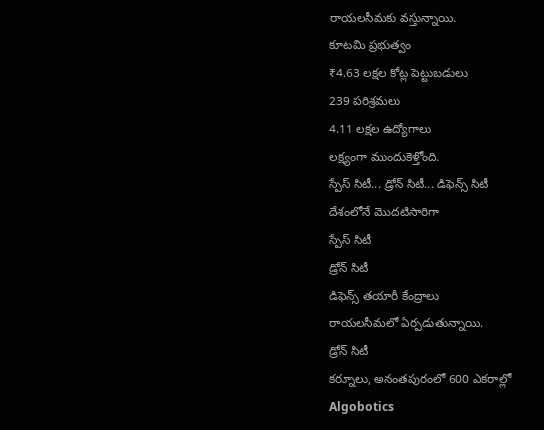రాయలసీమకు వస్తున్నాయి.
కూటమి ప్రభుత్వం
₹4.63 లక్షల కోట్ల పెట్టుబడులు
239 పరిశ్రమలు
4.11 లక్షల ఉద్యోగాలు
లక్ష్యంగా ముందుకెళ్తోంది.
స్పేస్ సిటీ... డ్రోన్ సిటీ... డిఫెన్స్ సిటీ
దేశంలోనే మొదటిసారిగా
స్పేస్ సిటీ
డ్రోన్ సిటీ
డిఫెన్స్ తయారీ కేంద్రాలు
రాయలసీమలో ఏర్పడుతున్నాయి.
డ్రోన్ సిటీ
కర్నూలు, అనంతపురంలో 600 ఎకరాల్లో
Algobotics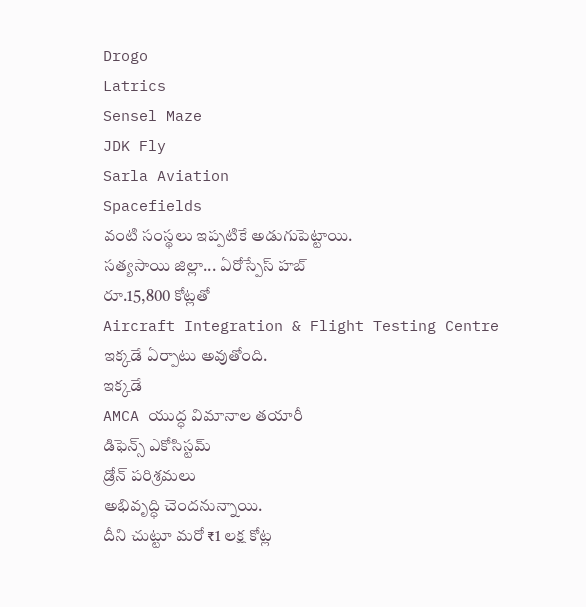Drogo
Latrics
Sensel Maze
JDK Fly
Sarla Aviation
Spacefields
వంటి సంస్థలు ఇప్పటికే అడుగుపెట్టాయి.
సత్యసాయి జిల్లా... ఏరోస్పేస్ హబ్
రూ.15,800 కోట్లతో
Aircraft Integration & Flight Testing Centre
ఇక్కడే ఏర్పాటు అవుతోంది.
ఇక్కడే
AMCA యుద్ధ విమానాల తయారీ
డిఫెన్స్ ఎకోసిస్టమ్
డ్రోన్ పరిశ్రమలు
అభివృద్ధి చెందనున్నాయి.
దీని చుట్టూ మరో ₹1 లక్ష కోట్ల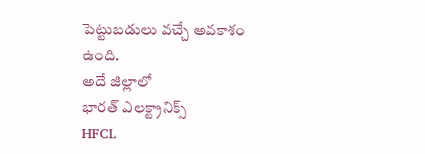పెట్టుబడులు వచ్చే అవకాశం ఉంది.
అదే జిల్లాలో
భారత్ ఎలక్ట్రానిక్స్
HFCL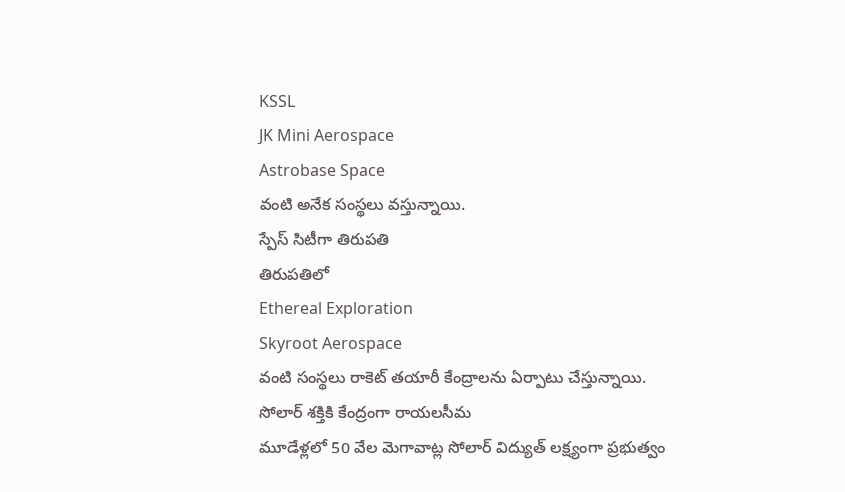KSSL
JK Mini Aerospace
Astrobase Space
వంటి అనేక సంస్థలు వస్తున్నాయి.
స్పేస్ సిటీగా తిరుపతి
తిరుపతిలో
Ethereal Exploration
Skyroot Aerospace
వంటి సంస్థలు రాకెట్ తయారీ కేంద్రాలను ఏర్పాటు చేస్తున్నాయి.
సోలార్ శక్తికి కేంద్రంగా రాయలసీమ
మూడేళ్లలో 50 వేల మెగావాట్ల సోలార్ విద్యుత్ లక్ష్యంగా ప్రభుత్వం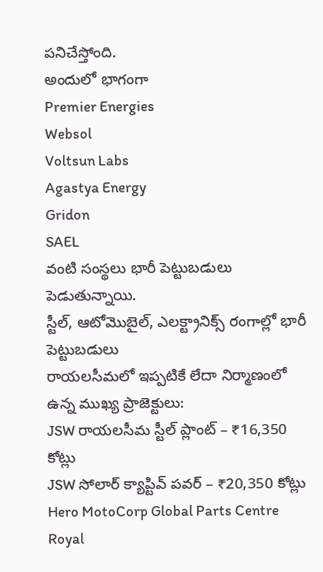పనిచేస్తోంది.
అందులో భాగంగా
Premier Energies
Websol
Voltsun Labs
Agastya Energy
Gridon
SAEL
వంటి సంస్థలు భారీ పెట్టుబడులు పెడుతున్నాయి.
స్టీల్, ఆటోమొబైల్, ఎలక్ట్రానిక్స్ రంగాల్లో భారీ పెట్టుబడులు
రాయలసీమలో ఇప్పటికే లేదా నిర్మాణంలో ఉన్న ముఖ్య ప్రాజెక్టులు:
JSW రాయలసీమ స్టీల్ ప్లాంట్ – ₹16,350 కోట్లు
JSW సోలార్ క్యాప్టివ్ పవర్ – ₹20,350 కోట్లు
Hero MotoCorp Global Parts Centre
Royal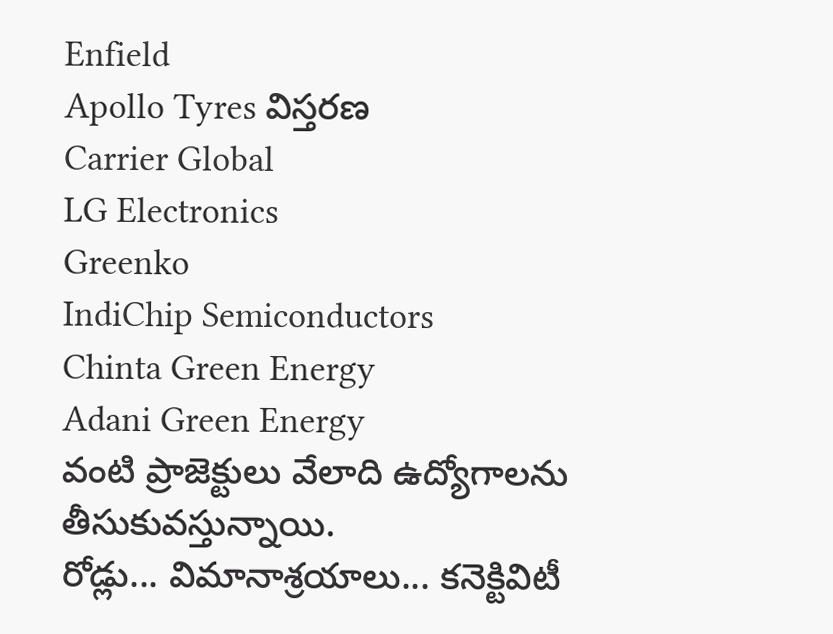Enfield
Apollo Tyres విస్తరణ
Carrier Global
LG Electronics
Greenko
IndiChip Semiconductors
Chinta Green Energy
Adani Green Energy
వంటి ప్రాజెక్టులు వేలాది ఉద్యోగాలను తీసుకువస్తున్నాయి.
రోడ్లు... విమానాశ్రయాలు... కనెక్టివిటీ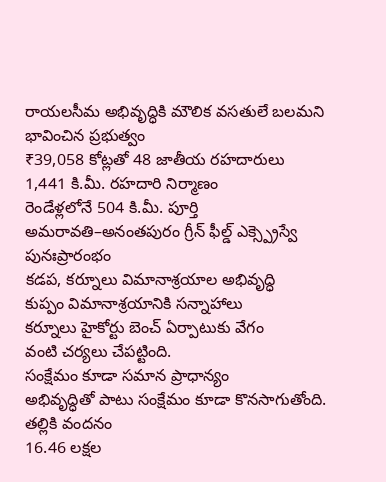రాయలసీమ అభివృద్ధికి మౌలిక వసతులే బలమని భావించిన ప్రభుత్వం
₹39,058 కోట్లతో 48 జాతీయ రహదారులు
1,441 కి.మీ. రహదారి నిర్మాణం
రెండేళ్లలోనే 504 కి.మీ. పూర్తి
అమరావతి–అనంతపురం గ్రీన్ ఫీల్డ్ ఎక్స్ప్రెస్వే పునఃప్రారంభం
కడప, కర్నూలు విమానాశ్రయాల అభివృద్ధి
కుప్పం విమానాశ్రయానికి సన్నాహాలు
కర్నూలు హైకోర్టు బెంచ్ ఏర్పాటుకు వేగం
వంటి చర్యలు చేపట్టింది.
సంక్షేమం కూడా సమాన ప్రాధాన్యం
అభివృద్ధితో పాటు సంక్షేమం కూడా కొనసాగుతోంది.
తల్లికి వందనం
16.46 లక్షల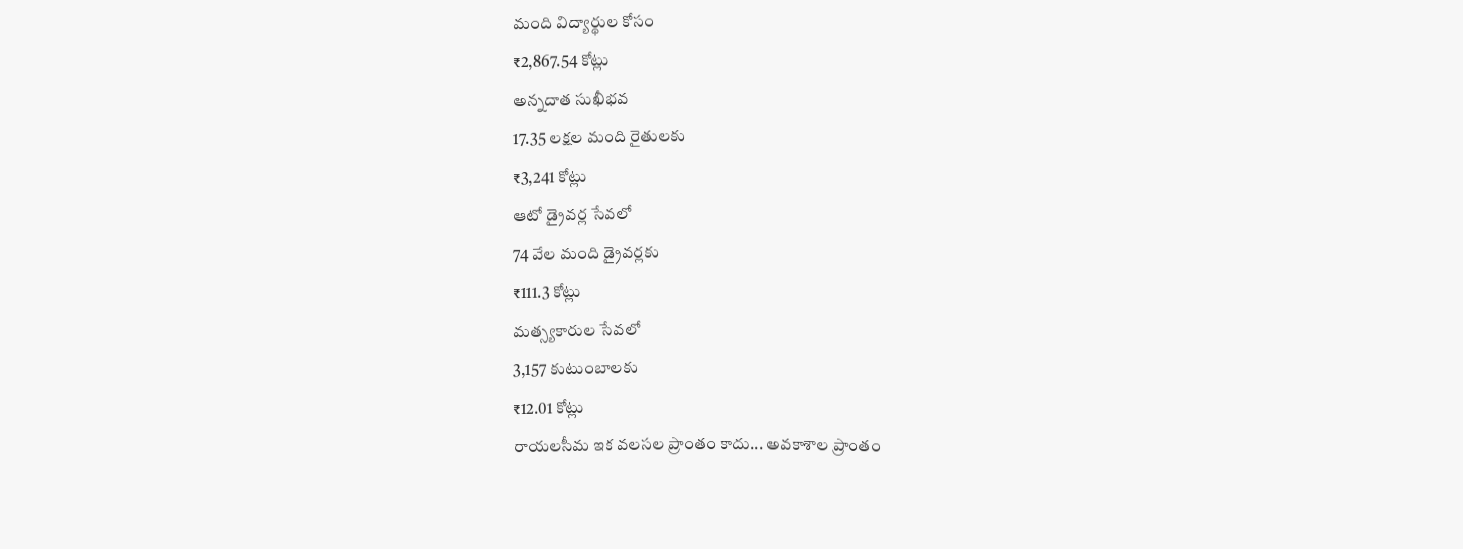మంది విద్యార్థుల కోసం
₹2,867.54 కోట్లు
అన్నదాత సుఖీభవ
17.35 లక్షల మంది రైతులకు
₹3,241 కోట్లు
ఆటో డ్రైవర్ల సేవలో
74 వేల మంది డ్రైవర్లకు
₹111.3 కోట్లు
మత్స్యకారుల సేవలో
3,157 కుటుంబాలకు
₹12.01 కోట్లు
రాయలసీమ ఇక వలసల ప్రాంతం కాదు... అవకాశాల ప్రాంతం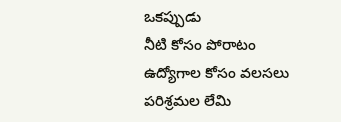ఒకప్పుడు
నీటి కోసం పోరాటం
ఉద్యోగాల కోసం వలసలు
పరిశ్రమల లేమి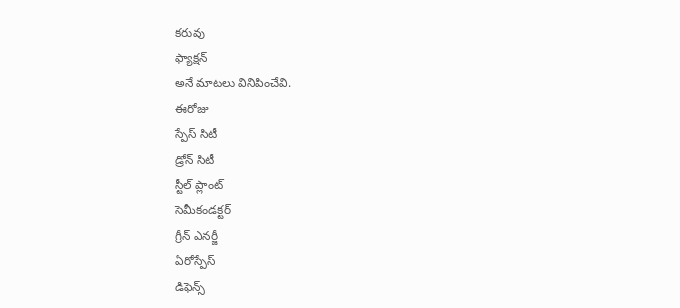కరువు
ఫ్యాక్షన్
అనే మాటలు వినిపించేవి.
ఈరోజు
స్పేస్ సిటీ
డ్రోన్ సిటీ
స్టీల్ ప్లాంట్
సెమీకండక్టర్
గ్రీన్ ఎనర్జీ
ఏరోస్పేస్
డిఫెన్స్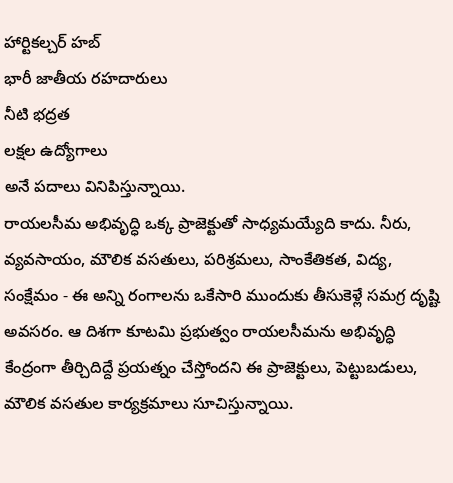హార్టికల్చర్ హబ్
భారీ జాతీయ రహదారులు
నీటి భద్రత
లక్షల ఉద్యోగాలు
అనే పదాలు వినిపిస్తున్నాయి.
రాయలసీమ అభివృద్ధి ఒక్క ప్రాజెక్టుతో సాధ్యమయ్యేది కాదు. నీరు, వ్యవసాయం, మౌలిక వసతులు, పరిశ్రమలు, సాంకేతికత, విద్య, సంక్షేమం - ఈ అన్ని రంగాలను ఒకేసారి ముందుకు తీసుకెళ్లే సమగ్ర దృష్టి అవసరం. ఆ దిశగా కూటమి ప్రభుత్వం రాయలసీమను అభివృద్ధి కేంద్రంగా తీర్చిదిద్దే ప్రయత్నం చేస్తోందని ఈ ప్రాజెక్టులు, పెట్టుబడులు, మౌలిక వసతుల కార్యక్రమాలు సూచిస్తున్నాయి.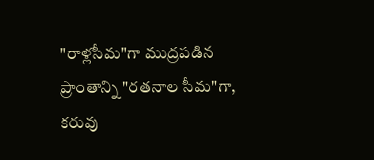"రాళ్లసీమ"గా ముద్రపడిన ప్రాంతాన్ని "రతనాల సీమ"గా, కరువు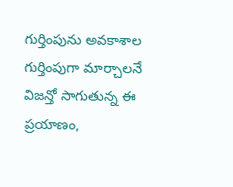గుర్తింపును అవకాశాల గుర్తింపుగా మార్చాలనే విజన్తో సాగుతున్న ఈ ప్రయాణం,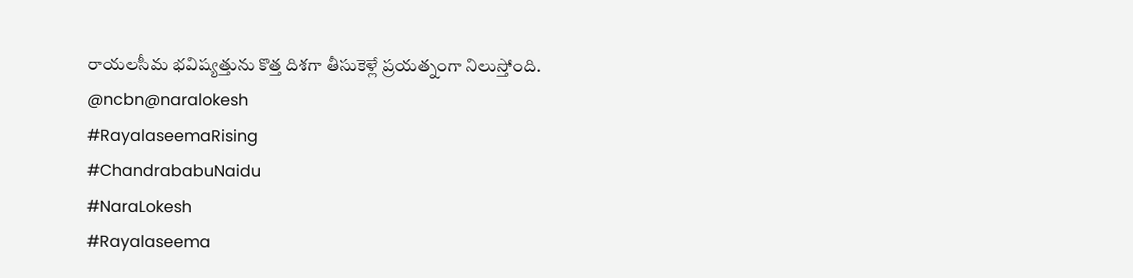రాయలసీమ భవిష్యత్తును కొత్త దిశగా తీసుకెళ్లే ప్రయత్నంగా నిలుస్తోంది.
@ncbn@naralokesh
#RayalaseemaRising
#ChandrababuNaidu
#NaraLokesh
#Rayalaseema